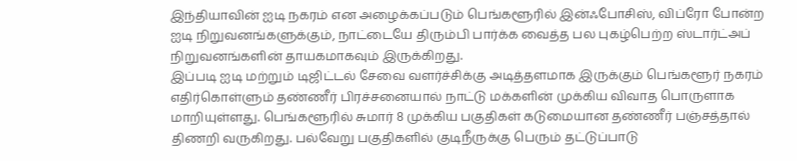இந்தியாவின் ஐடி நகரம் என அழைக்கப்படும் பெங்களூரில் இன்ஃபோசிஸ், விப்ரோ போன்ற ஐடி நிறுவனங்களுக்கும், நாட்டையே திரும்பி பார்க்க வைத்த பல புகழ்பெற்ற ஸ்டார்ட்அப் நிறுவனங்களின் தாயகமாகவும் இருக்கிறது.
இப்படி ஐடி மற்றும் டிஜிட்டல் சேவை வளர்ச்சிக்கு அடித்தளமாக இருக்கும் பெங்களூர் நகரம் எதிர்கொள்ளும் தண்ணீர் பிரச்சனையால் நாட்டு மக்களின் முக்கிய விவாத பொருளாக மாறியுள்ளது. பெங்களூரில் சுமார் 8 முக்கிய பகுதிகள் கடுமையான தண்ணீர் பஞ்சத்தால் திணறி வருகிறது. பல்வேறு பகுதிகளில் குடிநீருக்கு பெரும் தட்டுப்பாடு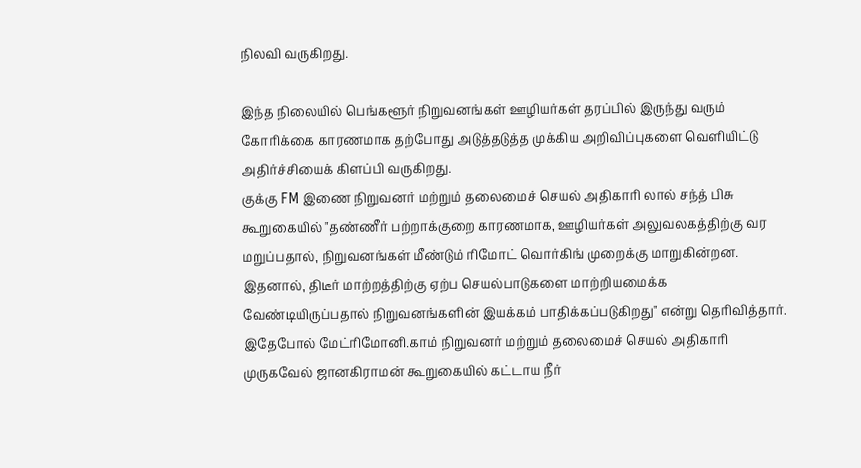நிலவி வருகிறது.

இந்த நிலையில் பெங்களூர் நிறுவனங்கள் ஊழியர்கள் தரப்பில் இருந்து வரும் கோரிக்கை காரணமாக தற்போது அடுத்தடுத்த முக்கிய அறிவிப்புகளை வெளியிட்டு அதிர்ச்சியைக் கிளப்பி வருகிறது.
குக்கு FM இணை நிறுவனர் மற்றும் தலைமைச் செயல் அதிகாரி லால் சந்த் பிசு கூறுகையில் "தண்ணீர் பற்றாக்குறை காரணமாக, ஊழியர்கள் அலுவலகத்திற்கு வர மறுப்பதால், நிறுவனங்கள் மீண்டும் ரிமோட் வொர்கிங் முறைக்கு மாறுகின்றன. இதனால், திடீர் மாற்றத்திற்கு ஏற்ப செயல்பாடுகளை மாற்றியமைக்க வேண்டியிருப்பதால் நிறுவனங்களின் இயக்கம் பாதிக்கப்படுகிறது" என்று தெரிவித்தார்.
இதேபோல் மேட்ரிமோனி.காம் நிறுவனர் மற்றும் தலைமைச் செயல் அதிகாரி முருகவேல் ஜானகிராமன் கூறுகையில் கட்டாய நீர்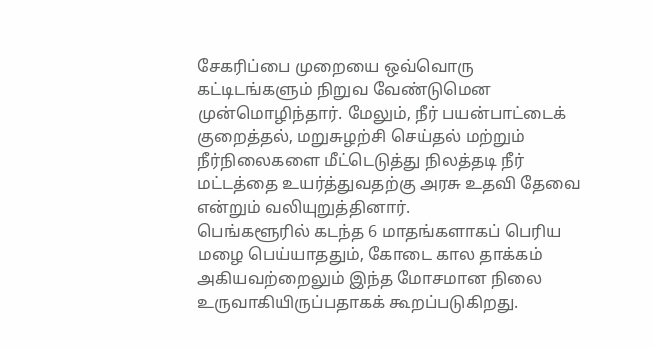சேகரிப்பை முறையை ஒவ்வொரு கட்டிடங்களும் நிறுவ வேண்டுமென முன்மொழிந்தார். மேலும், நீர் பயன்பாட்டைக் குறைத்தல், மறுசுழற்சி செய்தல் மற்றும் நீர்நிலைகளை மீட்டெடுத்து நிலத்தடி நீர் மட்டத்தை உயர்த்துவதற்கு அரசு உதவி தேவை என்றும் வலியுறுத்தினார்.
பெங்களூரில் கடந்த 6 மாதங்களாகப் பெரிய மழை பெய்யாததும், கோடை கால தாக்கம் அகியவற்றைலும் இந்த மோசமான நிலை உருவாகியிருப்பதாகக் கூறப்படுகிறது.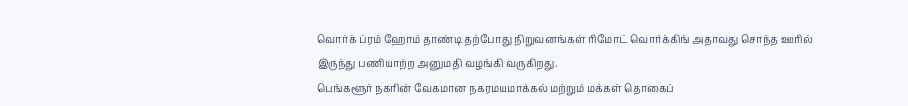வொர்க் ப்ரம் ஹோம் தாண்டி தற்போது நிறுவனங்கள் ரிமோட் வொர்க்கிங் அதாவது சொந்த ஊரில் இருந்து பணியாற்ற அனுமதி வழங்கி வருகிறது.
பெங்களூர் நகரின் வேகமான நகரமயமாக்கல் மற்றும் மக்கள் தொகைப்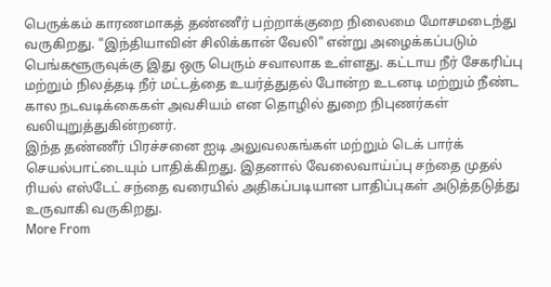பெருக்கம் காரணமாகத் தண்ணீர் பற்றாக்குறை நிலைமை மோசமடைந்து வருகிறது. "இந்தியாவின் சிலிக்கான் வேலி" என்று அழைக்கப்படும் பெங்களூருவுக்கு இது ஒரு பெரும் சவாலாக உள்ளது. கட்டாய நீர் சேகரிப்பு மற்றும் நிலத்தடி நீர் மட்டத்தை உயர்த்துதல் போன்ற உடனடி மற்றும் நீண்ட கால நடவடிக்கைகள் அவசியம் என தொழில் துறை நிபுணர்கள் வலியுறுத்துகின்றனர்.
இந்த தண்ணீர் பிரச்சனை ஐடி அலுவலகங்கள் மற்றும் டெக் பார்க் செயல்பாட்டையும் பாதிக்கிறது. இதனால் வேலைவாய்ப்பு சந்தை முதல் ரியல் எஸ்டேட் சந்தை வரையில் அதிகப்படியான பாதிப்புகள் அடுத்தடுத்து உருவாகி வருகிறது.
More From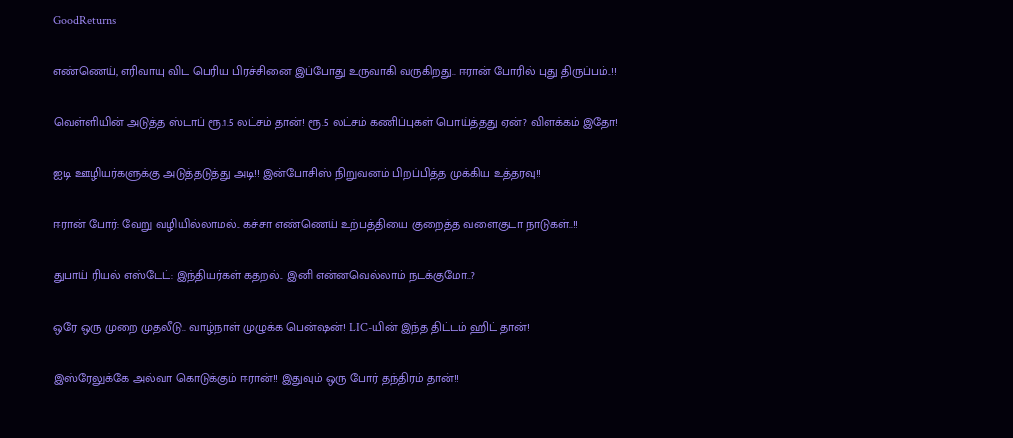GoodReturns

எண்ணெய், எரிவாயு விட பெரிய பிரச்சினை இப்போது உருவாகி வருகிறது.. ஈரான் போரில் புது திருப்பம்..!!

வெள்ளியின் அடுத்த ஸ்டாப் ரூ.1.5 லட்சம் தான்! ரூ.5 லட்சம் கணிப்புகள் பொய்த்தது ஏன்? விளக்கம் இதோ!

ஐடி ஊழியர்களுக்கு அடுத்தடுத்து அடி!! இன்போசிஸ் நிறுவனம் பிறப்பித்த முக்கிய உத்தரவு!!

ஈரான் போர்: வேறு வழியில்லாமல்.. கச்சா எண்ணெய் உற்பத்தியை குறைத்த வளைகுடா நாடுகள்..!!

துபாய் ரியல் எஸ்டேட்: இந்தியர்கள் கதறல்.. இனி என்னவெல்லாம் நடக்குமோ..?

ஒரே ஒரு முறை முதலீடு.. வாழ்நாள் முழுக்க பென்ஷன்! LIC-யின் இந்த திட்டம் ஹிட் தான்!

இஸ்ரேலுக்கே அல்வா கொடுக்கும் ஈரான்!! இதுவும் ஒரு போர் தந்திரம் தான்!!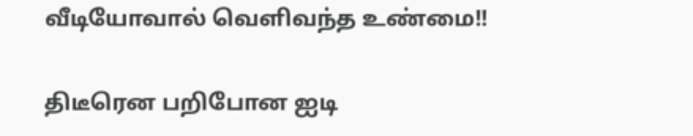வீடியோவால் வெளிவந்த உண்மை!!

திடீரென பறிபோன ஐடி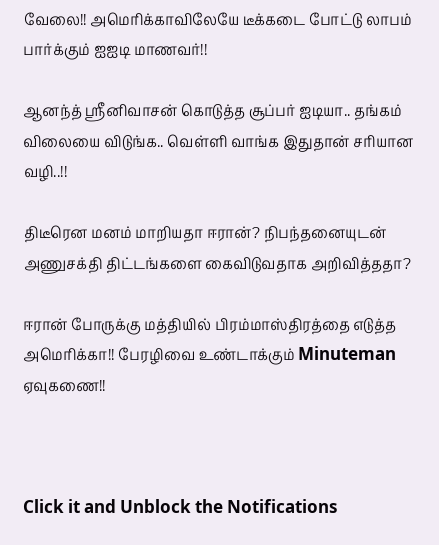வேலை!! அமெரிக்காவிலேயே டீக்கடை போட்டு லாபம் பார்க்கும் ஐஐடி மாணவர்!!

ஆனந்த் ஸ்ரீனிவாசன் கொடுத்த சூப்பர் ஐடியா.. தங்கம் விலையை விடுங்க.. வெள்ளி வாங்க இதுதான் சரியான வழி..!!

திடீரென மனம் மாறியதா ஈரான்? நிபந்தனையுடன் அணுசக்தி திட்டங்களை கைவிடுவதாக அறிவித்ததா?

ஈரான் போருக்கு மத்தியில் பிரம்மாஸ்திரத்தை எடுத்த அமெரிக்கா!! பேரழிவை உண்டாக்கும் Minuteman ஏவுகணை!!



Click it and Unblock the Notifications